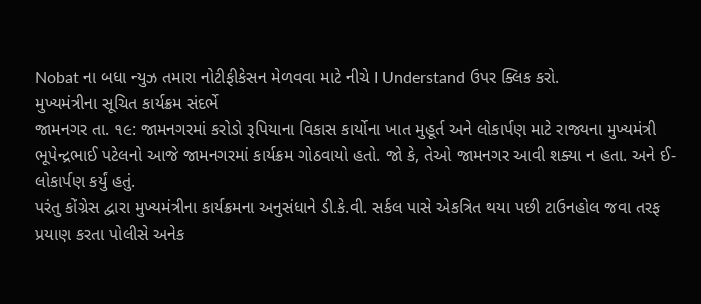Nobat ના બધા ન્યુઝ તમારા નોટીફીકેસન મેળવવા માટે નીચે I Understand ઉપર ક્લિક કરો.
મુખ્યમંત્રીના સૂચિત કાર્યક્રમ સંદર્ભે
જામનગર તા. ૧૯: જામનગરમાં કરોડો રૂપિયાના વિકાસ કાર્યોના ખાત મુહૂર્ત અને લોકાર્પણ માટે રાજ્યના મુખ્યમંત્રી ભૂપેન્દ્રભાઈ પટેલનો આજે જામનગરમાં કાર્યક્રમ ગોઠવાયો હતો. જો કે, તેઓ જામનગર આવી શક્યા ન હતા. અને ઈ-લોકાર્પણ કર્યું હતું.
પરંતુ કોંગ્રેસ દ્વારા મુખ્યમંત્રીના કાર્યક્રમના અનુસંધાને ડી.કે.વી. સર્કલ પાસે એકત્રિત થયા પછી ટાઉનહોલ જવા તરફ પ્રયાણ કરતા પોલીસે અનેક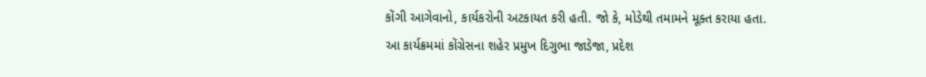કોંગી આગેવાનો, કાર્યકરોની અટકાયત કરી હતી. જો કે, મોડેથી તમામને મૂક્ત કરાયા હતા.
આ કાર્યક્રમમાં કોંગ્રેસના શહેર પ્રમુખ દિગુભા જાડેજા, પ્રદેશ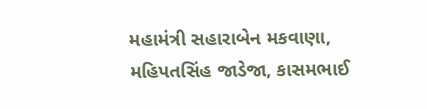મહામંત્રી સહારાબેન મકવાણા, મહિપતસિંહ જાડેજા, કાસમભાઈ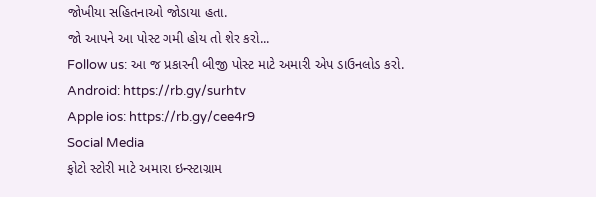જોખીયા સહિતનાઓ જોડાયા હતા.
જો આપને આ પોસ્ટ ગમી હોય તો શેર કરો...
Follow us: આ જ પ્રકારની બીજી પોસ્ટ માટે અમારી એપ ડાઉનલોડ કરો.
Android: https://rb.gy/surhtv
Apple ios: https://rb.gy/cee4r9
Social Media
ફોટો સ્ટોરી માટે અમારા ઇન્સ્ટાગ્રામ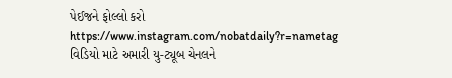પેઈજને ફોલ્લો કરો
https://www.instagram.com/nobatdaily?r=nametag
વિડિયો માટે અમારી યુ-ટ્યૂબ ચેનલને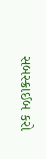સબસ્ક્રાઈબ કરો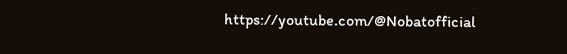https://youtube.com/@Nobatofficial